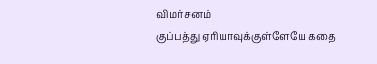விமர்சனம்
குப்பத்து ஏரியாவுக்குள்ளேயே கதை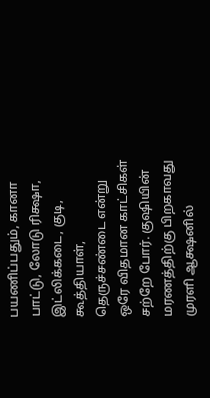பயணிப்பதும், கானா பாட்டு, லோடு ரிக்ஷா, இட்லிக்கடை, குடி, கூத்தியாள், தெருச்சண்டை என்று ஒரே விதமான காட்சிகள் சற்றே போர். குஷியின் மரணத்திற்கு பிறகாவது முரளி ஆக்ஷனில்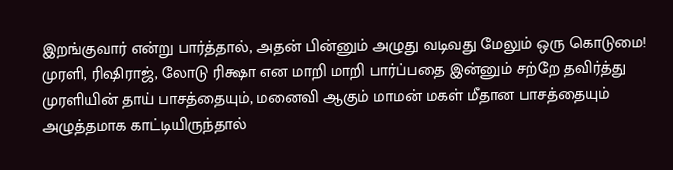இறங்குவார் என்று பார்த்தால், அதன் பின்னும் அழுது வடிவது மேலும் ஒரு கொடுமை!
முரளி, ரிஷிராஜ், லோடு ரிக்ஷா என மாறி மாறி பார்ப்பதை இன்னும் சற்றே தவிர்த்து முரளியின் தாய் பாசத்தையும், மனைவி ஆகும் மாமன் மகள் மீதான பாசத்தையும் அழுத்தமாக காட்டியிருந்தால்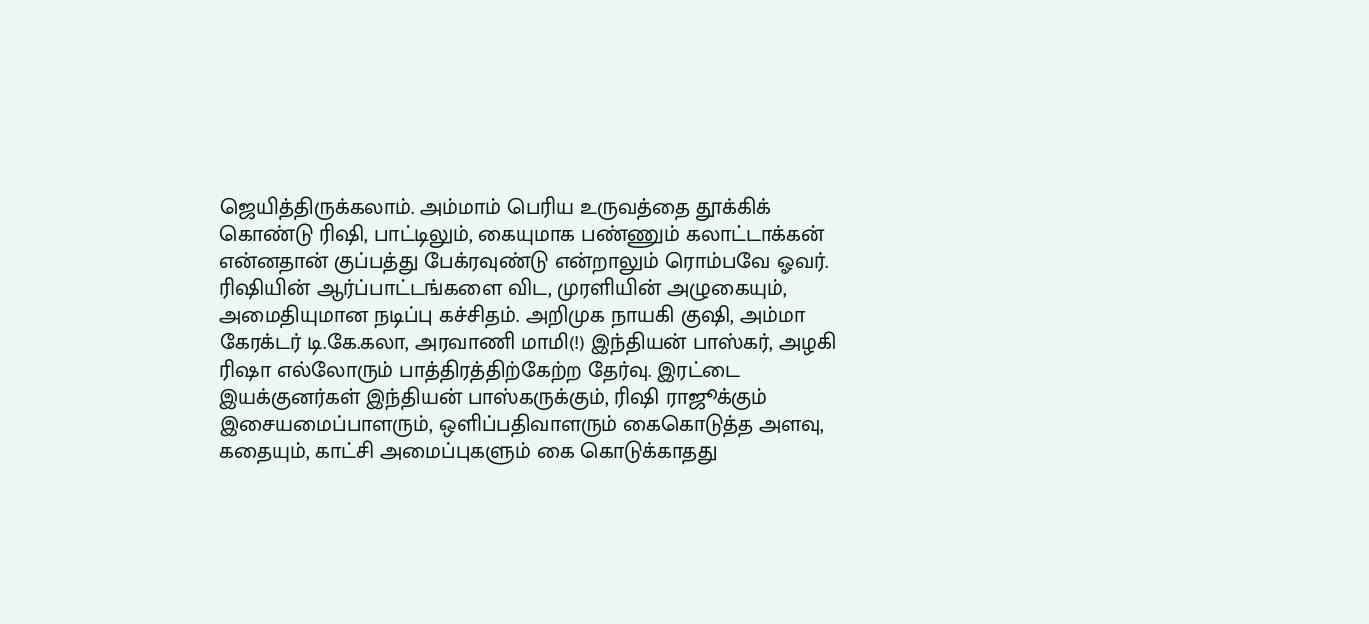ஜெயித்திருக்கலாம். அம்மாம் பெரிய உருவத்தை தூக்கிக் கொண்டு ரிஷி, பாட்டிலும், கையுமாக பண்ணும் கலாட்டாக்கன் என்னதான் குப்பத்து பேக்ரவுண்டு என்றாலும் ரொம்பவே ஓவர்.
ரிஷியின் ஆர்ப்பாட்டங்களை விட, முரளியின் அழுகையும், அமைதியுமான நடிப்பு கச்சிதம். அறிமுக நாயகி குஷி, அம்மா கேரக்டர் டி.கே.கலா, அரவாணி மாமி(!) இந்தியன் பாஸ்கர், அழகி ரிஷா எல்லோரும் பாத்திரத்திற்கேற்ற தேர்வு. இரட்டை இயக்குனர்கள் இந்தியன் பாஸ்கருக்கும், ரிஷி ராஜூக்கும் இசையமைப்பாளரும், ஒளிப்பதிவாளரும் கைகொடுத்த அளவு, கதையும், காட்சி அமைப்புகளும் கை கொடுக்காதது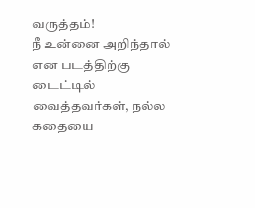வருத்தம்!
நீ உன்னை அறிந்தால் என படத்திற்கு டைட்டில் வைத்தவர்கள், நல்ல கதையை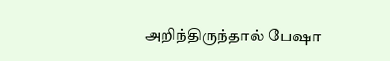அறிந்திருந்தால் பேஷா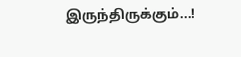இருந்திருக்கும்...!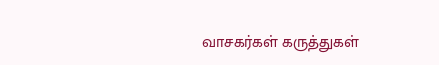வாசகர்கள் கருத்துகள்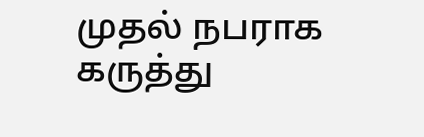முதல் நபராக கருத்து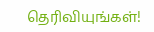தெரிவியுங்கள்!